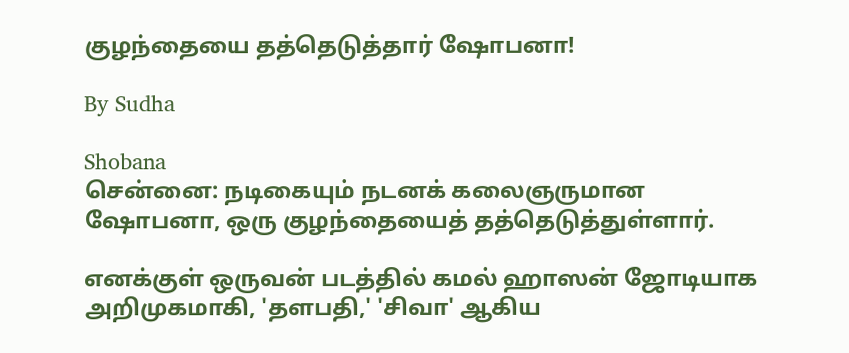குழந்தையை தத்தெடுத்தார் ஷோபனா!

By Sudha

Shobana
சென்னை: நடிகையும் நடனக் கலைஞருமான ஷோபனா, ஒரு குழந்தையைத் தத்தெடுத்துள்ளார்.

எனக்குள் ஒருவன் படத்தில் கமல் ஹாஸன் ஜோடியாக அறிமுகமாகி, 'தளபதி,' 'சிவா' ஆகிய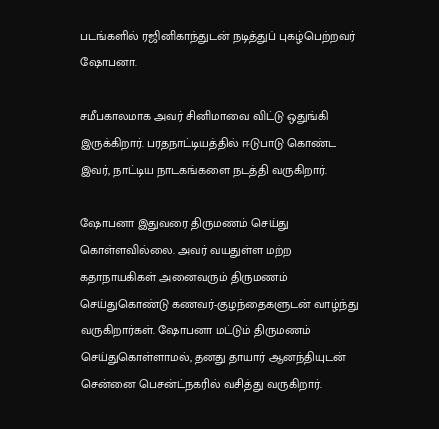படங்களில் ரஜினிகாந்துடன் நடித்துப் புகழ்பெற்றவர் ஷோபனா.

சமீபகாலமாக அவர் சினிமாவை விட்டு ஒதுங்கி இருக்கிறார். பரதநாட்டியத்தில் ஈடுபாடு கொண்ட இவர், நாட்டிய நாடகங்களை நடத்தி வருகிறார்.

ஷோபனா இதுவரை திருமணம் செய்து கொள்ளவில்லை. அவர் வயதுள்ள மற்ற கதாநாயகிகள் அனைவரும் திருமணம் செய்துகொண்டு கணவர்-குழந்தைகளுடன் வாழ்ந்து வருகிறார்கள். ஷோபனா மட்டும் திருமணம் செய்துகொள்ளாமல், தனது தாயார் ஆனந்தியுடன் சென்னை பெசன்ட்நகரில் வசித்து வருகிறார்.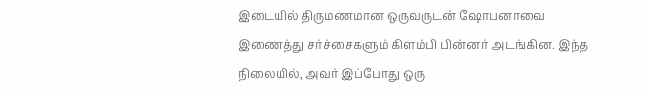இடையில் திருமணமான ஒருவருடன் ஷோபனாவை இணைத்து சர்ச்சைகளும் கிளம்பி பின்னர் அடங்கின. இந்த நிலையில், அவர் இப்போது ஒரு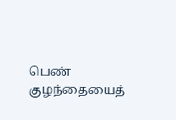பெண் குழந்தையைத்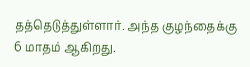தத்தெடுத்துள்ளார். அந்த குழந்தைக்கு 6 மாதம் ஆகிறது.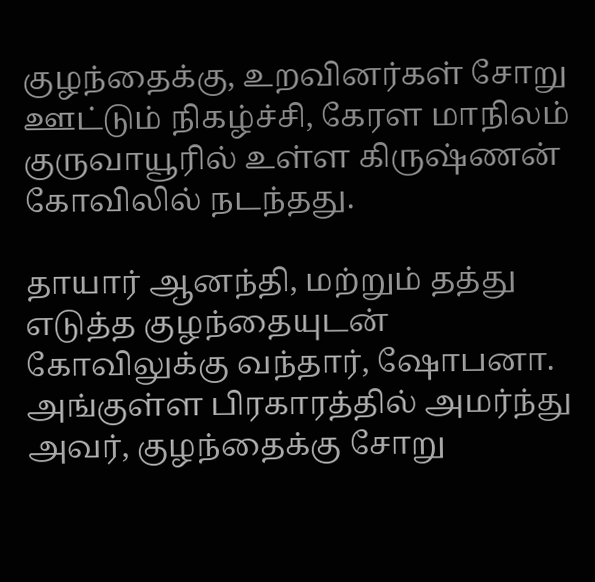குழந்தைக்கு, உறவினர்கள் சோறு ஊட்டும் நிகழ்ச்சி, கேரள மாநிலம் குருவாயூரில் உள்ள கிருஷ்ணன் கோவிலில் நடந்தது.

தாயார் ஆனந்தி, மற்றும் தத்து எடுத்த குழந்தையுடன் கோவிலுக்கு வந்தார், ஷோபனா. அங்குள்ள பிரகாரத்தில் அமர்ந்து அவர், குழந்தைக்கு சோறு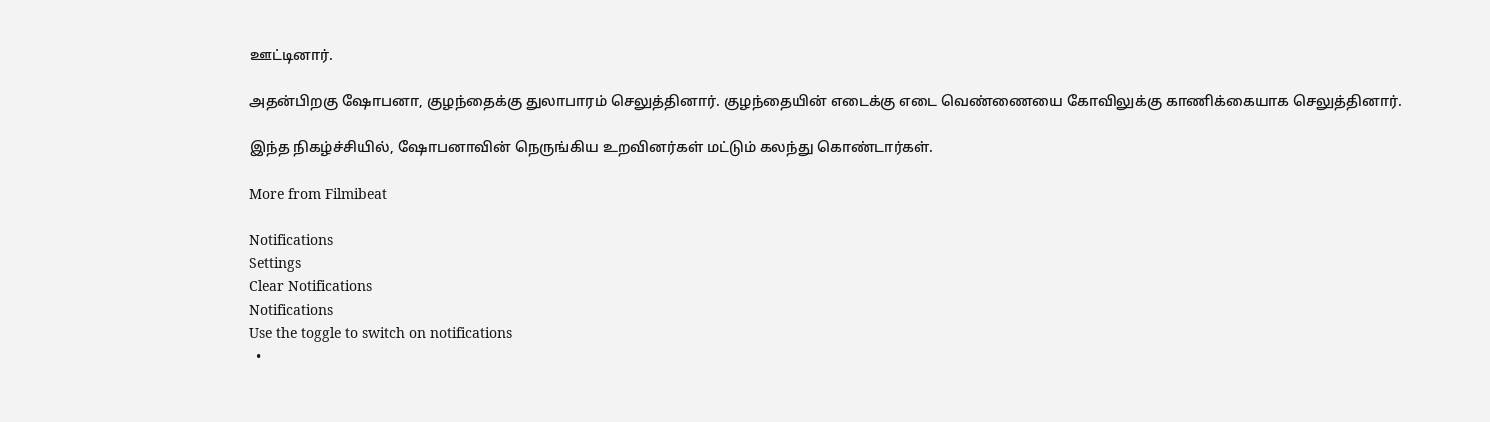ஊட்டினார்.

அதன்பிறகு ஷோபனா, குழந்தைக்கு துலாபாரம் செலுத்தினார். குழந்தையின் எடைக்கு எடை வெண்ணையை கோவிலுக்கு காணிக்கையாக செலுத்தினார்.

இந்த நிகழ்ச்சியில், ஷோபனாவின் நெருங்கிய உறவினர்கள் மட்டும் கலந்து கொண்டார்கள்.

More from Filmibeat

Notifications
Settings
Clear Notifications
Notifications
Use the toggle to switch on notifications
  •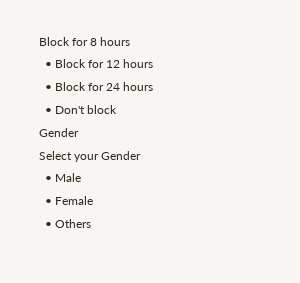Block for 8 hours
  • Block for 12 hours
  • Block for 24 hours
  • Don't block
Gender
Select your Gender
  • Male
  • Female
  • Others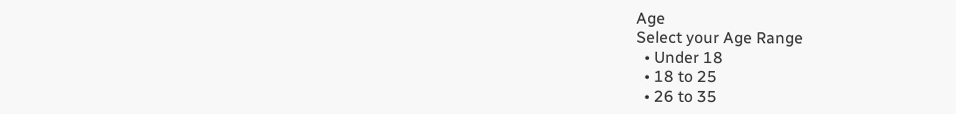Age
Select your Age Range
  • Under 18
  • 18 to 25
  • 26 to 35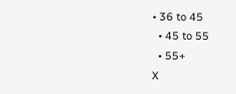• 36 to 45
  • 45 to 55
  • 55+
X